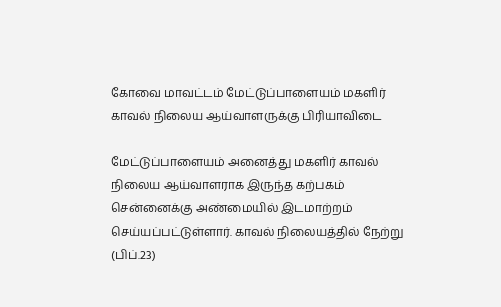கோவை மாவட்டம் மேட்டுப்பாளையம் மகளிர் காவல் நிலைய ஆய்வாளருக்கு பிரியாவிடை

மேட்டுப்பாளையம் அனைத்து மகளிர் காவல் நிலைய ஆய்வாளராக இருந்த கற்பகம் சென்னைக்கு அண்மையில் இடமாற்றம் செய்யப்பட்டுள்ளார். காவல் நிலையத்தில் நேற்று (பிப்.23)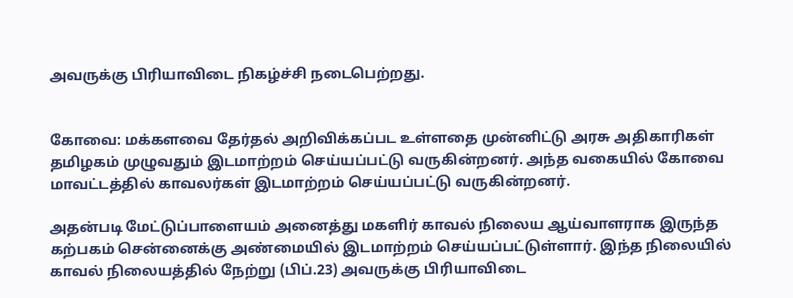அவருக்கு பிரியாவிடை நிகழ்ச்சி நடைபெற்றது.


கோவை: மக்களவை தேர்தல் அறிவிக்கப்பட உள்ளதை முன்னிட்டு அரசு அதிகாரிகள் தமிழகம் முழுவதும் இடமாற்றம் செய்யப்பட்டு வருகின்றனர். அந்த வகையில் கோவை மாவட்டத்தில் காவலர்கள் இடமாற்றம் செய்யப்பட்டு வருகின்றனர்.

அதன்படி மேட்டுப்பாளையம் அனைத்து மகளிர் காவல் நிலைய ஆய்வாளராக இருந்த கற்பகம் சென்னைக்கு அண்மையில் இடமாற்றம் செய்யப்பட்டுள்ளார். இந்த நிலையில் காவல் நிலையத்தில் நேற்று (பிப்.23) அவருக்கு பிரியாவிடை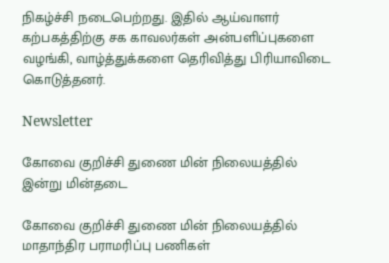நிகழ்ச்சி நடைபெற்றது. இதில் ஆய்வாளர் கற்பகத்திற்கு சக காவலர்கள் அன்பளிப்புகளை வழங்கி, வாழ்த்துக்களை தெரிவித்து பிரியாவிடை கொடுத்தனர்.

Newsletter

கோவை குறிச்சி துணை மின் நிலையத்தில் இன்று மின்தடை

கோவை குறிச்சி துணை மின் நிலையத்தில் மாதாந்திர பராமரிப்பு பணிகள்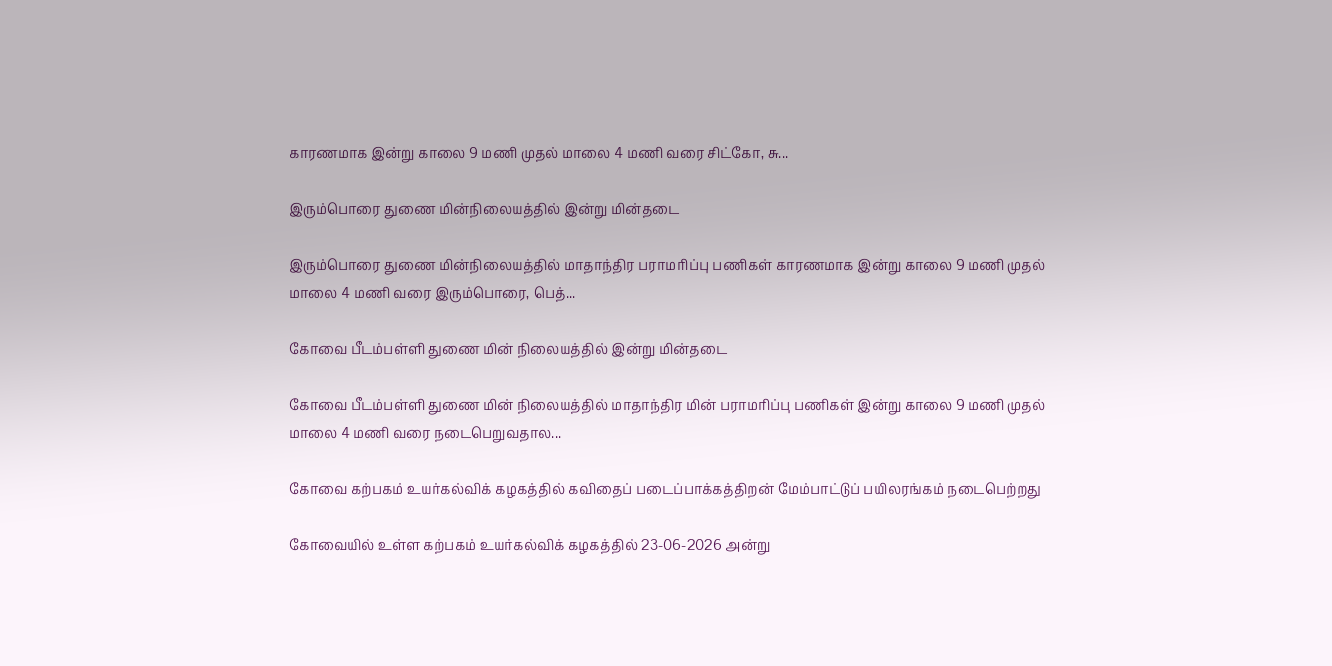காரணமாக இன்று காலை 9 மணி முதல் மாலை 4 மணி வரை சிட்கோ, சு...

இரும்பொரை துணை மின்நிலையத்தில் இன்று மின்தடை

இரும்பொரை துணை மின்நிலையத்தில் மாதாந்திர பராமரிப்பு பணிகள் காரணமாக இன்று காலை 9 மணி முதல் மாலை 4 மணி வரை இரும்பொரை, பெத்...

கோவை பீடம்பள்ளி துணை மின் நிலையத்தில் இன்று மின்தடை

கோவை பீடம்பள்ளி துணை மின் நிலையத்தில் மாதாந்திர மின் பராமரிப்பு பணிகள் இன்று காலை 9 மணி முதல் மாலை 4 மணி வரை நடைபெறுவதால...

கோவை கற்பகம் உயர்கல்விக் கழகத்தில் கவிதைப் படைப்பாக்கத்திறன் மேம்பாட்டுப் பயிலரங்கம் நடைபெற்றது

கோவையில் உள்ள கற்பகம் உயர்கல்விக் கழகத்தில் 23-06-2026 அன்று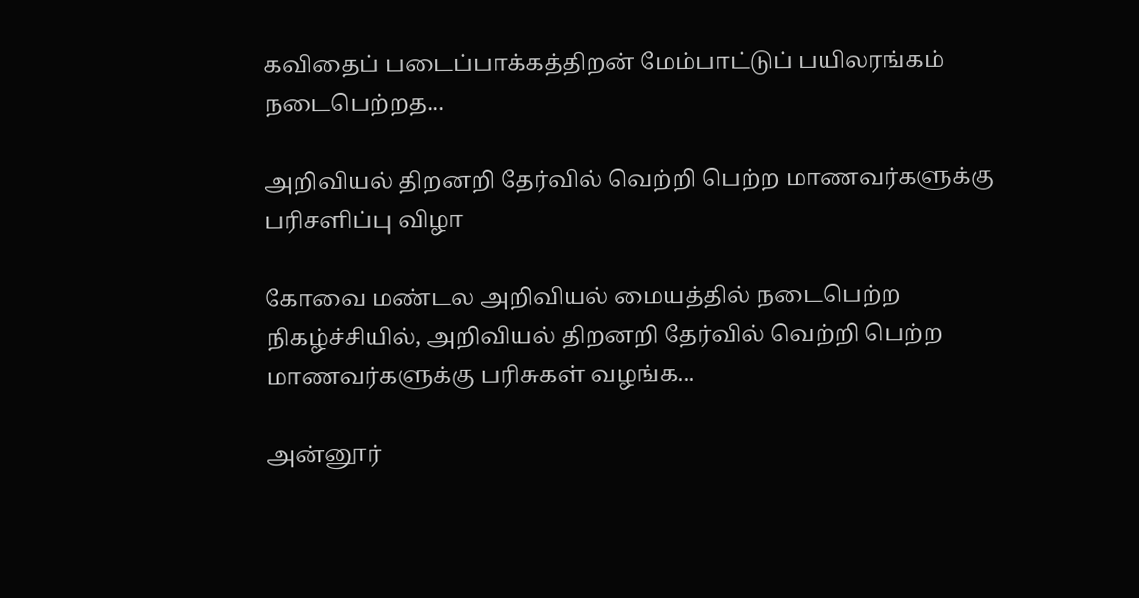கவிதைப் படைப்பாக்கத்திறன் மேம்பாட்டுப் பயிலரங்கம் நடைபெற்றத...

அறிவியல் திறனறி தேர்வில் வெற்றி பெற்ற மாணவர்களுக்கு பரிசளிப்பு விழா

கோவை மண்டல அறிவியல் மையத்தில் நடைபெற்ற நிகழ்ச்சியில், அறிவியல் திறனறி தேர்வில் வெற்றி பெற்ற மாணவர்களுக்கு பரிசுகள் வழங்க...

அன்னூர்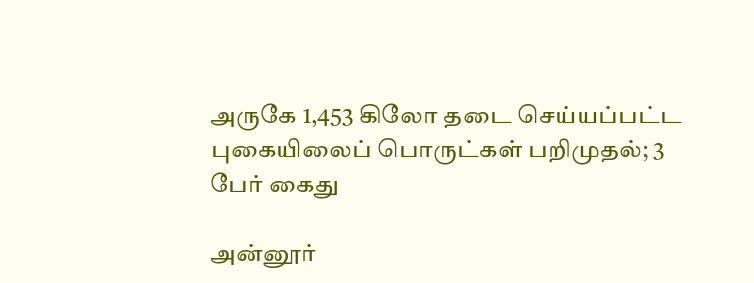அருகே 1,453 கிலோ தடை செய்யப்பட்ட புகையிலைப் பொருட்கள் பறிமுதல்; 3 பேர் கைது

அன்னூர்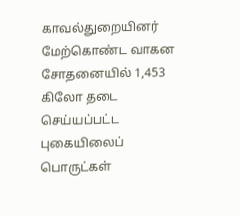காவல்துறையினர் மேற்கொண்ட வாகன சோதனையில் 1,453 கிலோ தடை செய்யப்பட்ட புகையிலைப் பொருட்கள்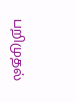பறிமுதல்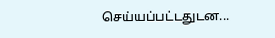செய்யப்பட்டதுடன...